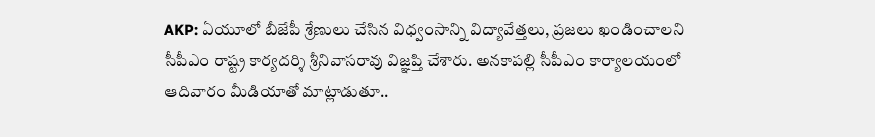AKP: ఏయూలో బీజేపీ శ్రేణులు చేసిన విధ్వంసాన్ని విద్యావేత్తలు, ప్రజలు ఖండించాలని సీపీఎం రాష్ట్ర కార్యదర్శి శ్రీనివాసరావు విజ్ఞప్తి చేశారు. అనకాపల్లి సీపీఎం కార్యాలయంలో ఆదివారం మీడియాతో మాట్లాడుతూ..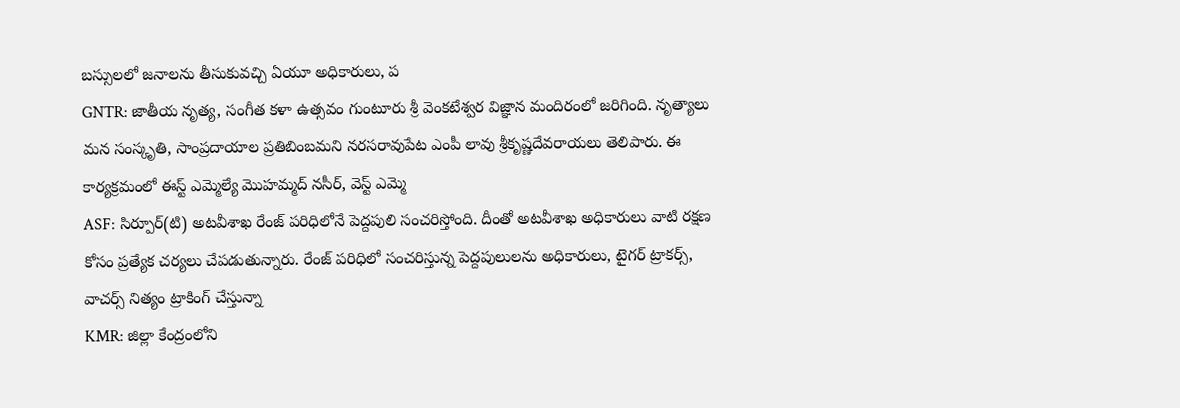బస్సులలో జనాలను తీసుకువచ్చి ఏయూ అధికారులు, ప
GNTR: జాతీయ నృత్య, సంగీత కళా ఉత్సవం గుంటూరు శ్రీ వెంకటేశ్వర విజ్ఞాన మందిరంలో జరిగింది. నృత్యాలు మన సంస్కృతి, సాంప్రదాయాల ప్రతిబింబమని నరసరావుపేట ఎంపీ లావు శ్రీకృష్ణదేవరాయలు తెలిపారు. ఈ కార్యక్రమంలో ఈస్ట్ ఎమ్మెల్యే మొహమ్మద్ నసీర్, వెస్ట్ ఎమ్మె
ASF: సిర్పూర్(టి) అటవీశాఖ రేంజ్ పరిధిలోనే పెద్దపులి సంచరిస్తోంది. దీంతో అటవీశాఖ అధికారులు వాటి రక్షణ కోసం ప్రత్యేక చర్యలు చేపడుతున్నారు. రేంజ్ పరిధిలో సంచరిస్తున్న పెద్దపులులను అధికారులు, టైగర్ ట్రాకర్స్, వాచర్స్ నిత్యం ట్రాకింగ్ చేస్తున్నా
KMR: జిల్లా కేంద్రంలోని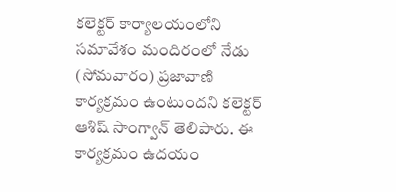కలెక్టర్ కార్యాలయంలోని సమావేశం మందిరంలో నేడు (సోమవారం) ప్రజావాణి కార్యక్రమం ఉంటుందని కలెక్టర్ ఆశిష్ సాంగ్వాన్ తెలిపారు. ఈ కార్యక్రమం ఉదయం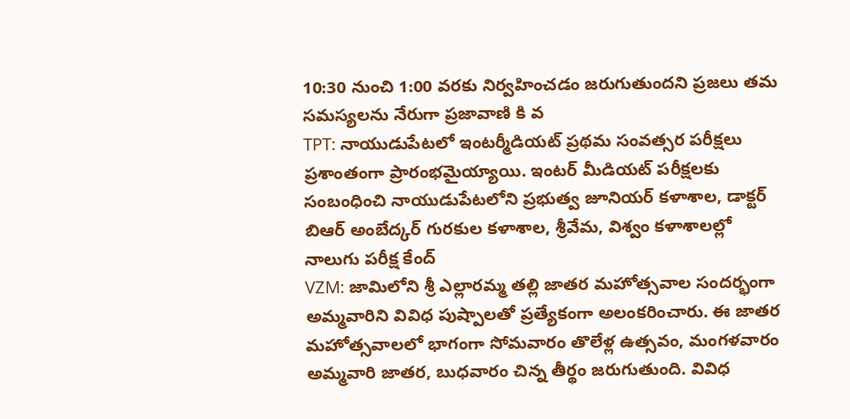10:30 నుంచి 1:00 వరకు నిర్వహించడం జరుగుతుందని ప్రజలు తమ సమస్యలను నేరుగా ప్రజావాణి కి వ
TPT: నాయుడుపేటలో ఇంటర్మీడియట్ ప్రథమ సంవత్సర పరీక్షలు ప్రశాంతంగా ప్రారంభమైయ్యాయి. ఇంటర్ మీడియట్ పరీక్షలకు సంబంధించి నాయుడుపేటలోని ప్రభుత్వ జూనియర్ కళాశాల, డాక్టర్ బిఆర్ అంబేద్కర్ గురకుల కళాశాల, శ్రీవేమ, విశ్వం కళాశాలల్లో నాలుగు పరీక్ష కేంద్
VZM: జామిలోని శ్రీ ఎల్లారమ్మ తల్లి జాతర మహోత్సవాల సందర్భంగా అమ్మవారిని వివిధ పుష్పాలతో ప్రత్యేకంగా అలంకరించారు. ఈ జాతర మహోత్సవాలలో భాగంగా సోమవారం తొలేళ్ల ఉత్సవం, మంగళవారం అమ్మవారి జాతర, బుధవారం చిన్న తీర్థం జరుగుతుంది. వివిధ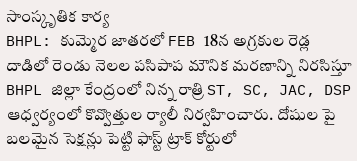సాంస్కృతిక కార్య
BHPL: కుమ్మెర జాతరలో FEB 18న అగ్రకుల రెడ్ల దాడిలో రెండు నెలల పసిపాప మౌనిక మరణాన్ని నిరసిస్తూ BHPL జిల్లా కేంద్రంలో నిన్న రాత్రి ST, SC, JAC, DSP ఆధ్వర్యంలో కొవ్వొత్తుల ర్యాలీ నిర్వహించారు. దోషుల పై బలమైన సెక్షన్లు పెట్టి ఫాస్ట్ ట్రాక్ కోర్టులో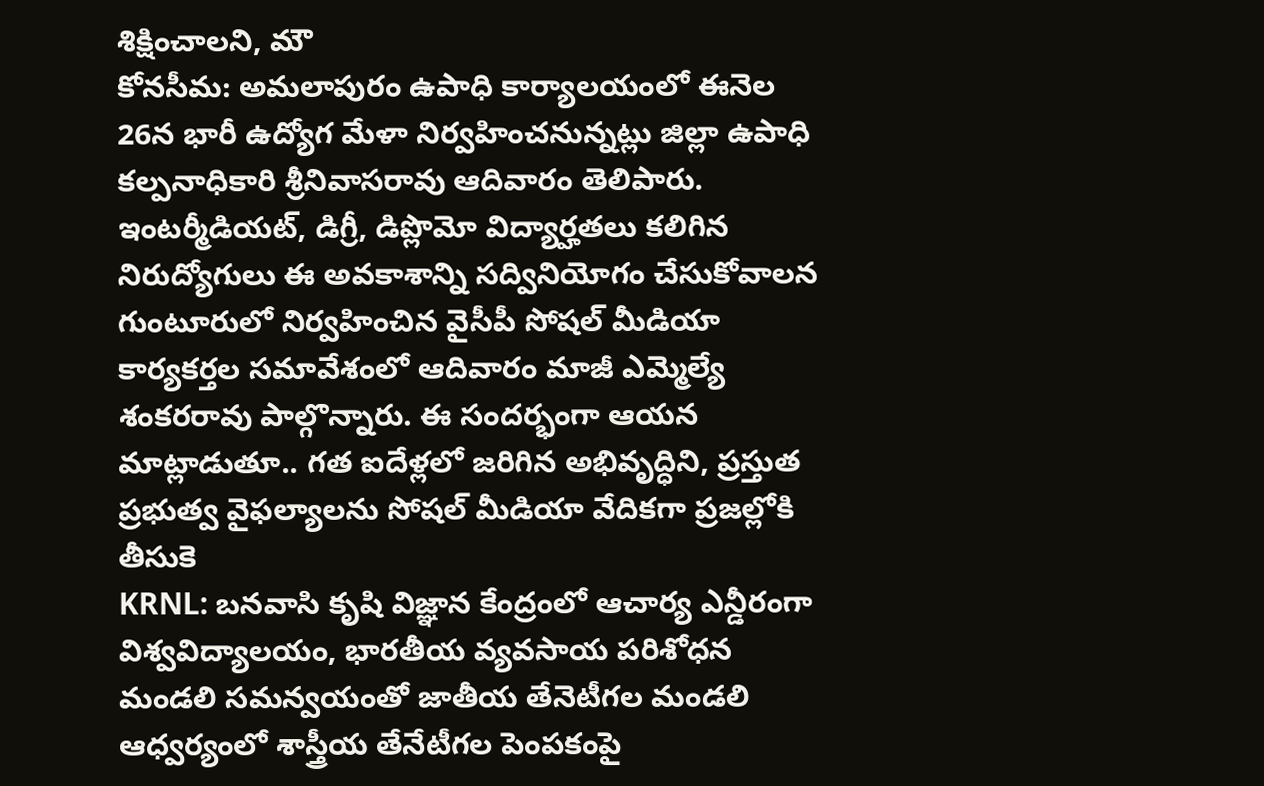శిక్షించాలని, మౌ
కోనసీమ: అమలాపురం ఉపాధి కార్యాలయంలో ఈనెల 26న భారీ ఉద్యోగ మేళా నిర్వహించనున్నట్లు జిల్లా ఉపాధి కల్పనాధికారి శ్రీనివాసరావు ఆదివారం తెలిపారు. ఇంటర్మీడియట్, డిగ్రీ, డిప్లొమో విద్యార్హతలు కలిగిన నిరుద్యోగులు ఈ అవకాశాన్ని సద్వినియోగం చేసుకోవాలన
గుంటూరులో నిర్వహించిన వైసీపీ సోషల్ మీడియా కార్యకర్తల సమావేశంలో ఆదివారం మాజీ ఎమ్మెల్యే శంకరరావు పాల్గొన్నారు. ఈ సందర్భంగా ఆయన మాట్లాడుతూ.. గత ఐదేళ్లలో జరిగిన అభివృద్ధిని, ప్రస్తుత ప్రభుత్వ వైఫల్యాలను సోషల్ మీడియా వేదికగా ప్రజల్లోకి తీసుకె
KRNL: బనవాసి కృషి విజ్ఞాన కేంద్రంలో ఆచార్య ఎన్డీరంగా విశ్వవిద్యాలయం, భారతీయ వ్యవసాయ పరిశోధన మండలి సమన్వయంతో జాతీయ తేనెటీగల మండలి ఆధ్వర్యంలో శాస్త్రీయ తేనేటీగల పెంపకంపై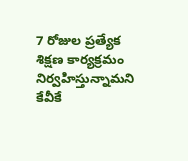7 రోజుల ప్రత్యేక శిక్షణ కార్యక్రమం నిర్వహిస్తున్నామని కేవీకే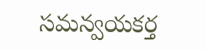సమన్వయకర్త